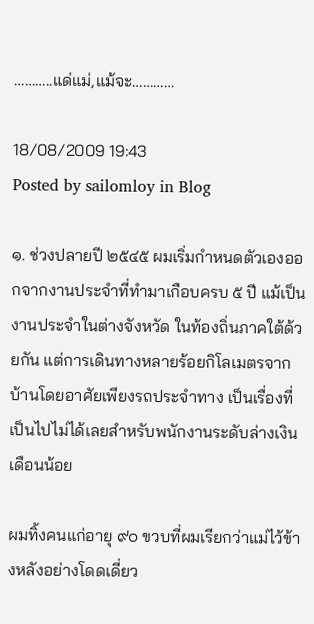………..แด่แม่,แม้จะ…………

18/08/2009 19:43
Posted by sailomloy in Blog

๑. ช่วงปลายปี ๒๕๔๕ ผมเริ่มกำหนดตัวเองออกจากงานประจำที่ทำมาเกือบครบ ๕ ปี แม้เป็นงานประจำในต่างจังหวัด ในท้องถิ่นภาคใต้ด้วยกัน แต่การเดินทางหลายร้อยกิโลเมตรจากบ้านโดยอาศัยเพียงรถประจำทาง เป็นเรื่องที่เป็นไปไม่ได้เลยสำหรับพนักงานระดับล่างเงินเดือนน้อย

ผมทิ้งคนแก่อายุ ๙๐ ขวบที่ผมเรียกว่าแม่ไว้ข้างหลังอย่างโดดเดี่ยว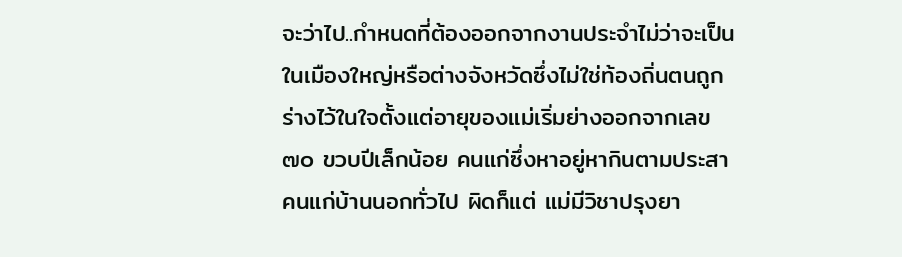จะว่าไป..กำหนดที่ต้องออกจากงานประจำไม่ว่าจะเป็นในเมืองใหญ่หรือต่างจังหวัดซึ่งไม่ใช่ท้องถิ่นตนถูกร่างไว้ในใจตั้งแต่อายุของแม่เริ่มย่างออกจากเลข ๗๐ ขวบปีเล็กน้อย คนแก่ซึ่งหาอยู่หากินตามประสาคนแก่บ้านนอกทั่วไป ผิดก็แต่ แม่มีวิชาปรุงยา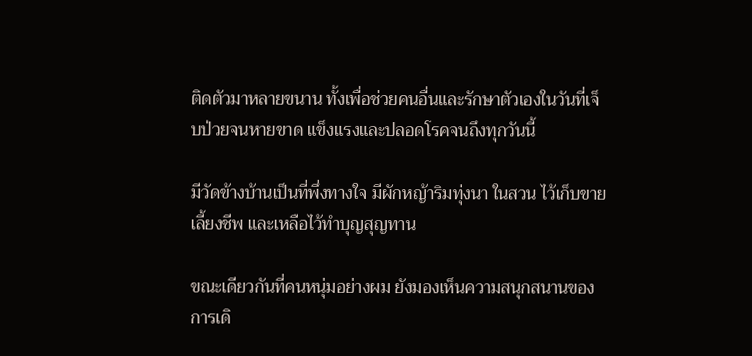ติดตัวมาหลายขนาน ทั้งเพื่อช่วยคนอื่นและรักษาตัวเองในวันที่เจ็บป่วยจนหายขาด แข็งแรงและปลอดโรคจนถึงทุกวันนี้

มีวัดข้างบ้านเป็นที่พึ่งทางใจ มีผักหญ้าริมทุ่งนา ในสวน ไว้เก็บขายเลี้ยงชีพ และเหลือไว้ทำบุญสุญทาน

ขณะเดียวกันที่คนหนุ่มอย่างผม ยังมองเห็นความสนุกสนานของการเดิ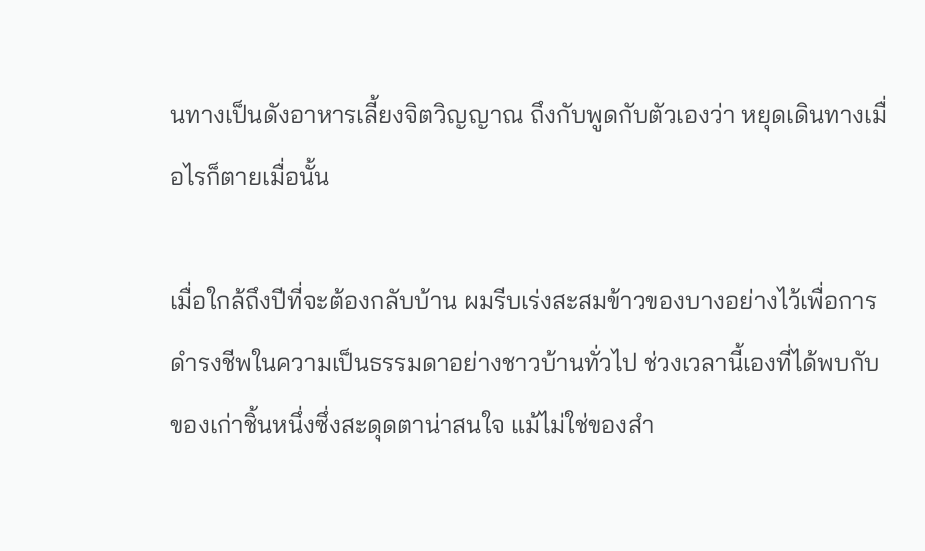นทางเป็นดังอาหารเลี้ยงจิตวิญญาณ ถึงกับพูดกับตัวเองว่า หยุดเดินทางเมื่อไรก็ตายเมื่อนั้น

เมื่อใกล้ถึงปีที่จะต้องกลับบ้าน ผมรีบเร่งสะสมข้าวของบางอย่างไว้เพื่อการดำรงชีพในความเป็นธรรมดาอย่างชาวบ้านทั่วไป ช่วงเวลานี้เองที่ได้พบกับของเก่าชิ้นหนึ่งซึ่งสะดุดตาน่าสนใจ แม้ไม่ใช่ของสำ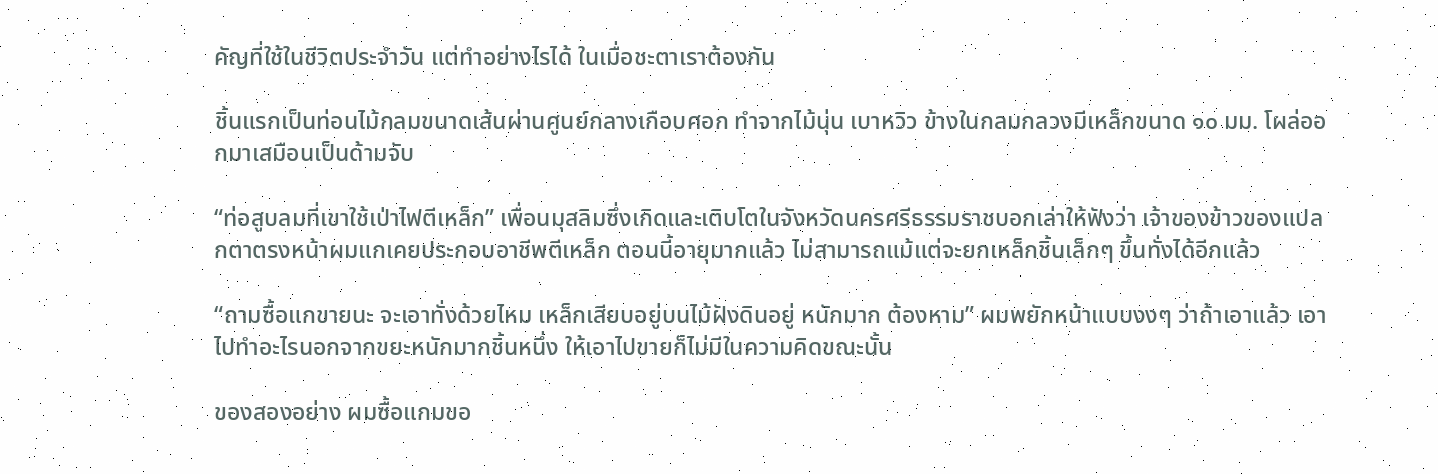คัญที่ใช้ในชีวิตประจำวัน แต่ทำอย่างไรได้ ในเมื่อชะตาเราต้องกัน

ชิ้นแรกเป็นท่อนไม้กลมขนาดเส้นผ่านศูนย์กลางเกือบศอก ทำจากไม้นุ่น เบาหวิว ข้างในกลมกลวงมีเหล็กขนาด ๑๐ มม. โผล่ออกมาเสมือนเป็นด้ามจับ

“ท่อสูบลมที่เขาใช้เป่าไฟตีเหล็ก” เพื่อนมุสลิมซึ่งเกิดและเติบโตในจังหวัดนครศรีธรรมราชบอกเล่าให้ฟังว่า เจ้าของข้าวของแปลกตาตรงหน้าผมแกเคยประกอบอาชีพตีเหล็ก ตอนนี้อายุมากแล้ว ไม่สามารถแม้แต่จะยกเหล็กชิ้นเล็กๆ ขึ้นทั่งได้อีกแล้ว

“ถามซื้อแกขายนะ จะเอาทั่งด้วยไหม เหล็กเสียบอยู่บนไม้ฝังดินอยู่ หนักมาก ต้องหาม” ผมพยักหน้าแบบงงๆ ว่าถ้าเอาแล้ว เอาไปทำอะไรนอกจากขยะหนักมากชิ้นหนึ่ง ให้เอาไปขายก็ไม่มีในความคิดขณะนั้น

ของสองอย่าง ผมซื้อแกมขอ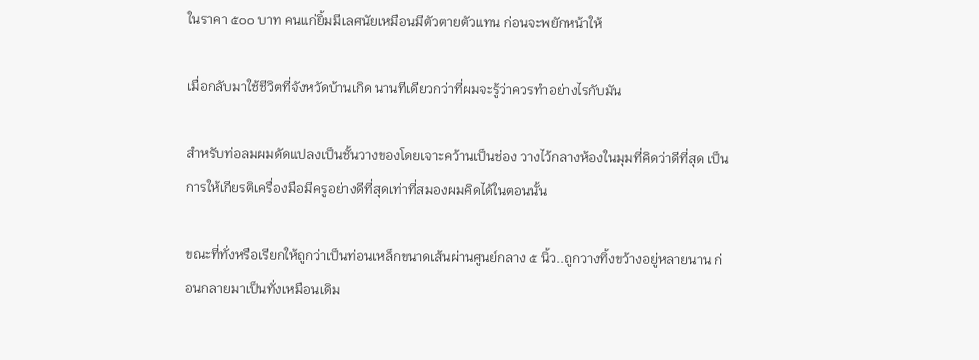ในราคา ๕๐๐ บาท คนแก่ยิ้มมีเลศนัยเหมือนมีตัวตายตัวแทน ก่อนจะพยักหน้าให้

เมื่อกลับมาใช้ชีวิตที่จังหวัดบ้านเกิด นานทีเดียวกว่าที่ผมจะรู้ว่าควรทำอย่างไรกับมัน

สำหรับท่อลมผมดัดแปลงเป็นชั้นวางของโดยเจาะคว้านเป็นช่อง วางไว้กลางห้องในมุมที่คิดว่าดีที่สุด เป็นการให้เกียรติเครื่องมือมีครูอย่างดีที่สุดเท่าที่สมองผมคิดได้ในตอนนั้น

ขณะที่ทั่งหรือเรียกให้ถูกว่าเป็นท่อนเหล็กขนาดเส้นผ่านศูนย์กลาง ๕ นิ้ว..ถูกวางทิ้งขว้างอยู่หลายนาน ก่อนกลายมาเป็นทั่งเหมือนเดิม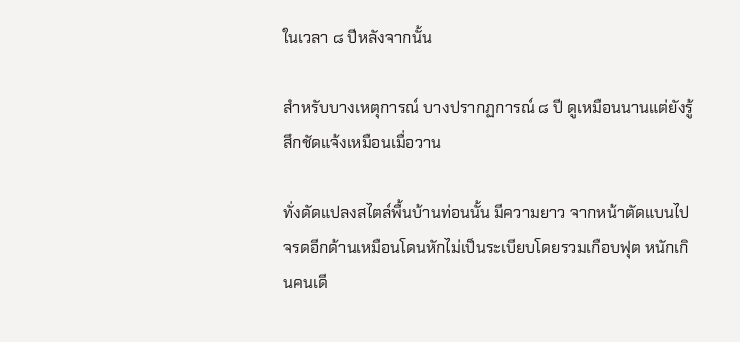ในเวลา ๘ ปีหลังจากนั้น

สำหรับบางเหตุการณ์ บางปรากฏการณ์ ๘ ปี ดูเหมือนนานแต่ยังรู้สึกชัดแจ้งเหมือนเมื่อวาน

ทั่งดัดแปลงสไตล์พื้นบ้านท่อนนั้น มีความยาว จากหน้าตัดแบนไปจรดอีกด้านเหมือนโดนหักไม่เป็นระเบียบโดยรวมเกือบฟุต หนักเกินคนเดี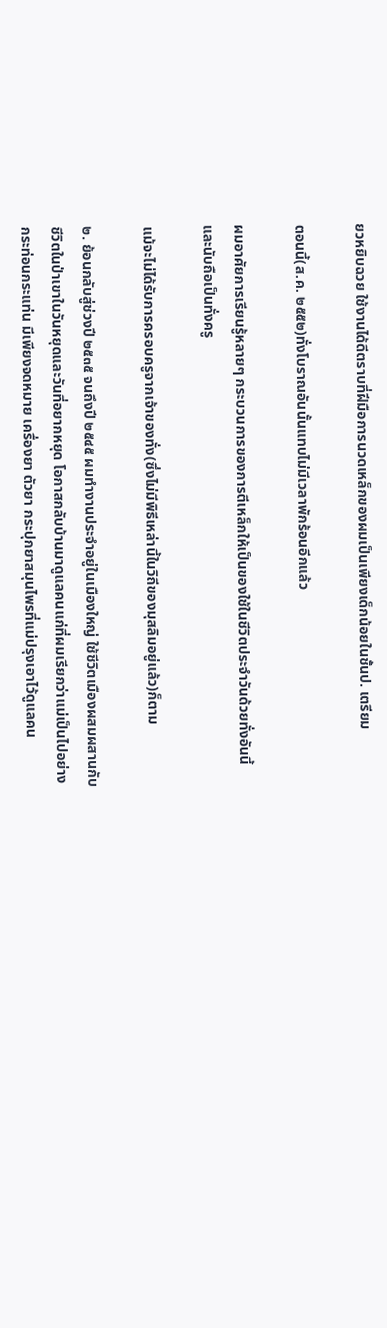ยวหยิบฉวย ใช้งานได้ดีตราบที่ฝีมือการนวดเหล็กของผมเป็นเพียงเด็กน้อยในชั้นป. เตรียม

ตอนนี้(ส.ค. ๒๕๕๒)ทั่งโบราณอันนั้นแทบไม่มีเวลาพักร้อนอีกแล้ว

ผมอาศัยการเรียนรู้หลายๆ กระบวนการของการตีเหล็กให้เป็นของใช้ในชีวิตประจำวันด้วยทั่งอันนี้ และนับถือเป็นทั่งครู

แม้จะไม่ได้รับการครอบครูจากเจ้าของทั่ง(ซึ่งไม่มีพิธีเหล่านี้ในวิถีของมุสลิมอยู่แล้ว)ก็ตาม

๒. ย้อนกลับสู่ช่วงปี ๒๕๓๕ จนถึงปี ๒๕๔๕ ผมทำงานประจำอยู่ในเมืองใหญ่ ใช้ชีวิตเมืองผสมผสานกับชีวิตในป่าเขาในวันหยุดและวันที่อยากหยุด โอกาสกลับบ้านมาดูแลคนแก่ที่ผมเรียกว่าแม่เป็นไปอย่างกระท่อนกระแท่น มีเพียงจดหมาย เครื่องยา ตัวยา กระปุกยาสมุนไพรที่แม่ปรุงเอาไว้ดูแลคน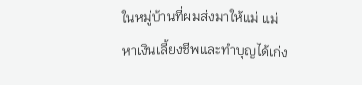ในหมู่บ้านที่ผมส่งมาให้แม่ แม่หาเงินเลี้ยงชีพและทำบุญได้เก่ง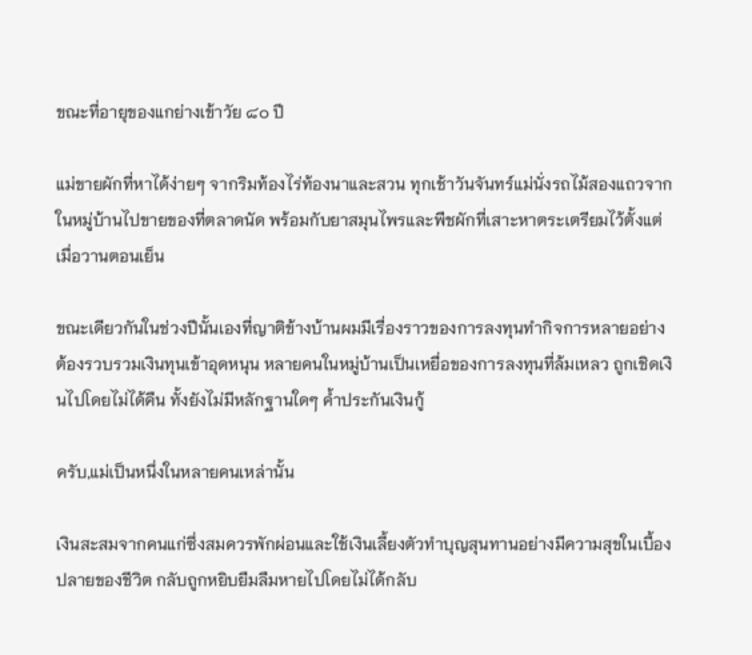ขณะที่อายุของแกย่างเข้าวัย ๘๐ ปี

แม่ขายผักที่หาได้ง่ายๆ จากริมท้องไร่ท้องนาและสวน ทุกเช้าวันจันทร์แม่นั่งรถไม้สองแถวจากในหมู่บ้านไปขายของที่ตลาดนัด พร้อมกับยาสมุนไพรและพืชผักที่เสาะหาตระเตรียมไว้ตั้งแต่เมื่อวานตอนเย็น

ขณะเดียวกันในช่วงปีนั้นเองที่ญาติข้างบ้านผมมีเรื่องราวของการลงทุนทำกิจการหลายอย่าง ต้องรวบรวมเงินทุนเข้าอุดหนุน หลายคนในหมู่บ้านเป็นเหยื่อของการลงทุนที่ล้มเหลว ถูกเชิดเงินไปโดยไม่ได้คืน ทั้งยังไม่มีหลักฐานใดๆ ค้ำประกันเงินกู้

ครับ,แม่เป็นหนึ่งในหลายคนเหล่านั้น

เงินสะสมจากคนแก่ซึ่งสมควรพักผ่อนและใช้เงินเลี้ยงตัวทำบุญสุนทานอย่างมีความสุขในเบื้องปลายของชีวิต กลับถูกหยิบยืมลืมหายไปโดยไม่ได้กลับ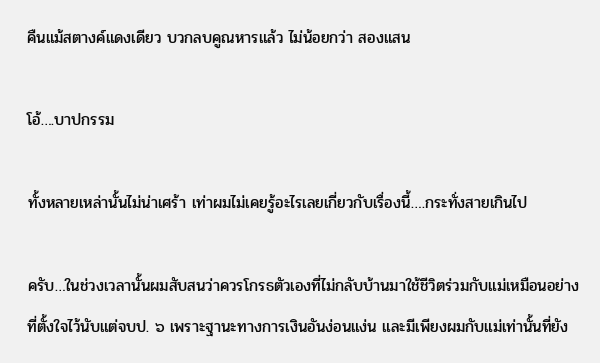คืนแม้สตางค์แดงเดียว บวกลบคูณหารแล้ว ไม่น้อยกว่า สองแสน

โอ้….บาปกรรม

ทั้งหลายเหล่านั้นไม่น่าเศร้า เท่าผมไม่เคยรู้อะไรเลยเกี่ยวกับเรื่องนี้….กระทั่งสายเกินไป

ครับ…ในช่วงเวลานั้นผมสับสนว่าควรโกรธตัวเองที่ไม่กลับบ้านมาใช้ชีวิตร่วมกับแม่เหมือนอย่างที่ตั้งใจไว้นับแต่จบป. ๖ เพราะฐานะทางการเงินอันง่อนแง่น และมีเพียงผมกับแม่เท่านั้นที่ยัง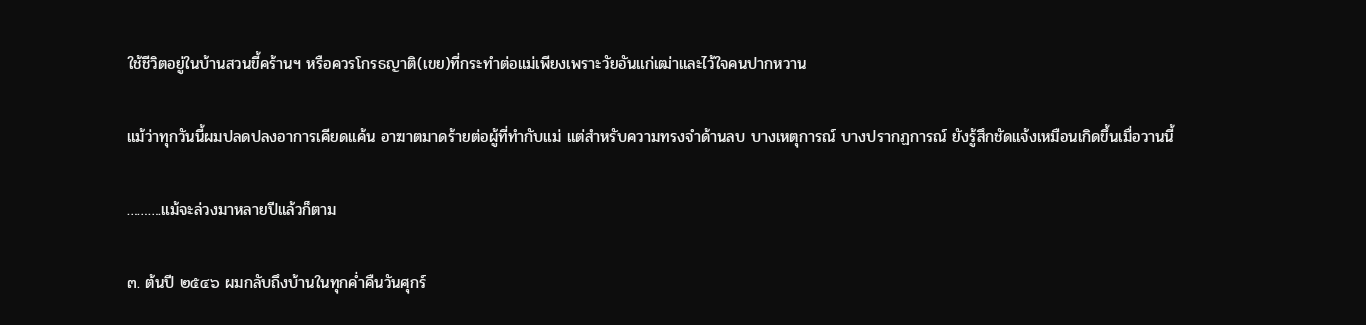ใช้ชีวิตอยู่ในบ้านสวนขี้คร้านฯ หรือควรโกรธญาติ(เขย)ที่กระทำต่อแม่เพียงเพราะวัยอันแก่เฒ่าและไว้ใจคนปากหวาน

แม้ว่าทุกวันนี้ผมปลดปลงอาการเคียดแค้น อาฆาตมาดร้ายต่อผู้ที่ทำกับแม่ แต่สำหรับความทรงจำด้านลบ บางเหตุการณ์ บางปรากฏการณ์ ยังรู้สึกชัดแจ้งเหมือนเกิดขึ้นเมื่อวานนี้

……….แม้จะล่วงมาหลายปีแล้วก็ตาม

๓. ต้นปี ๒๕๔๖ ผมกลับถึงบ้านในทุกค่ำคืนวันศุกร์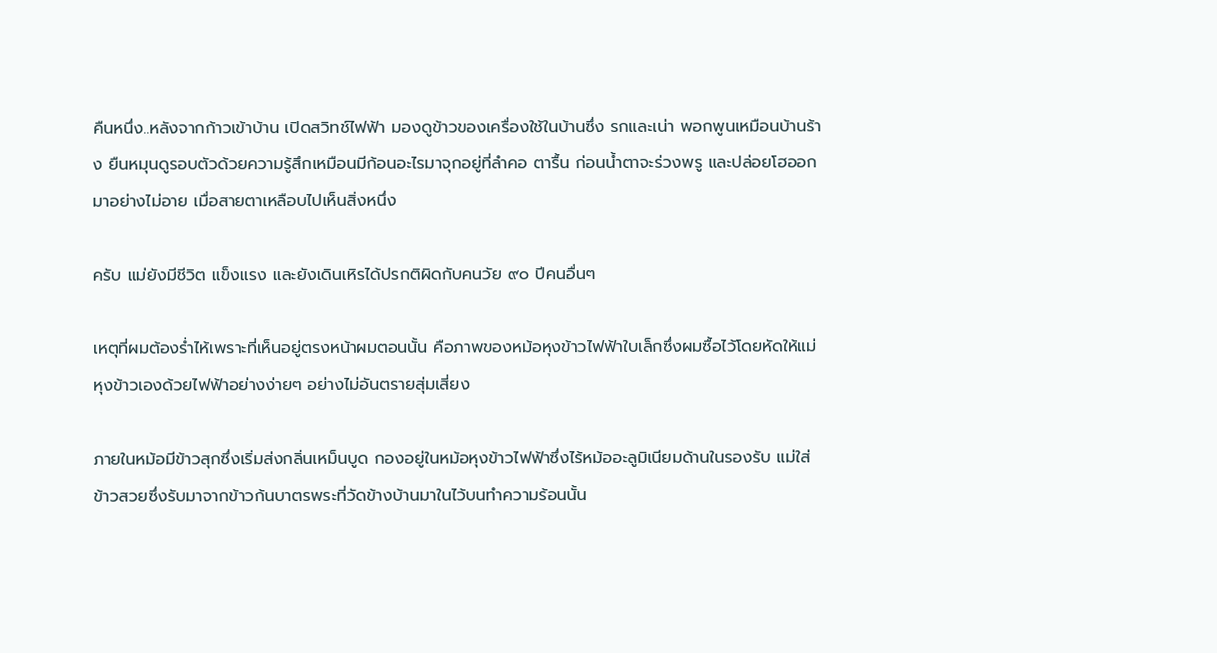คืนหนึ่ง..หลังจากก้าวเข้าบ้าน เปิดสวิทช์ไฟฟ้า มองดูข้าวของเครื่องใช้ในบ้านซึ่ง รกและเน่า พอกพูนเหมือนบ้านร้าง ยืนหมุนดูรอบตัวด้วยความรู้สึกเหมือนมีก้อนอะไรมาจุกอยู่ที่ลำคอ ตารื้น ก่อนน้ำตาจะร่วงพรู และปล่อยโฮออกมาอย่างไม่อาย เมื่อสายตาเหลือบไปเห็นสิ่งหนึ่ง

ครับ แม่ยังมีชีวิต แข็งแรง และยังเดินเหิรได้ปรกติผิดกับคนวัย ๙๐ ปีคนอื่นๆ

เหตุที่ผมต้องร่ำไห้เพราะที่เห็นอยู่ตรงหน้าผมตอนนั้น คือภาพของหม้อหุงข้าวไฟฟ้าใบเล็กซึ่งผมซื้อไว้โดยหัดให้แม่หุงข้าวเองด้วยไฟฟ้าอย่างง่ายๆ อย่างไม่อันตรายสุ่มเสี่ยง

ภายในหม้อมีข้าวสุกซึ่งเริ่มส่งกลิ่นเหม็นบูด กองอยู่ในหม้อหุงข้าวไฟฟ้าซึ่งไร้หม้ออะลูมิเนียมด้านในรองรับ แม่ใส่ข้าวสวยซึ่งรับมาจากข้าวก้นบาตรพระที่วัดข้างบ้านมาในไว้บนทำความร้อนนั้น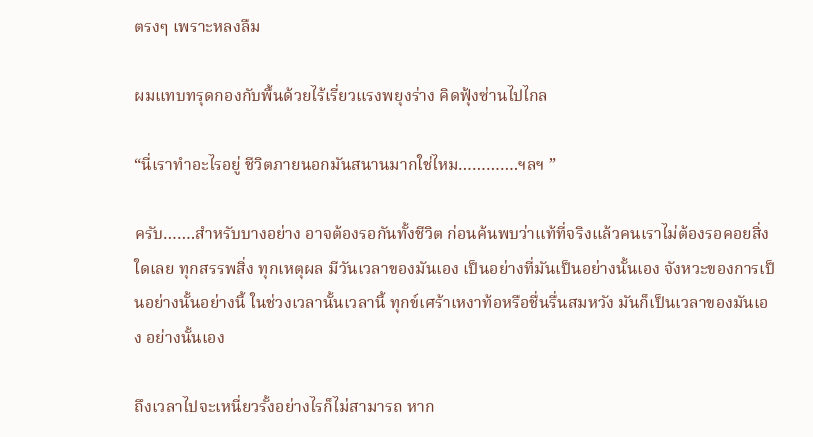ตรงๆ เพราะหลงลืม

ผมแทบทรุดกองกับพื้นด้วยไร้เรี่ยวแรงพยุงร่าง คิดฟุ้งซ่านไปไกล

“นี่เราทำอะไรอยู่ ชีวิตภายนอกมันสนานมากใช่ไหม………….ฯลฯ ”

ครับ…….สำหรับบางอย่าง อาจต้องรอกันทั้งชีวิต ก่อนค้นพบว่าแท้ที่จริงแล้วคนเราไม่ต้องรอคอยสิ่งใดเลย ทุกสรรพสิ่ง ทุกเหตุผล มีวันเวลาของมันเอง เป็นอย่างที่มันเป็นอย่างนั้นเอง จังหวะของการเป็นอย่างนั้นอย่างนี้ ในช่วงเวลานั้นเวลานี้ ทุกข์เศร้าเหงาท้อหรือชื่นรื่นสมหวัง มันก็เป็นเวลาของมันเอง อย่างนั้นเอง

ถึงเวลาไปจะเหนี่ยวรั้งอย่างไรก็ไม่สามารถ หาก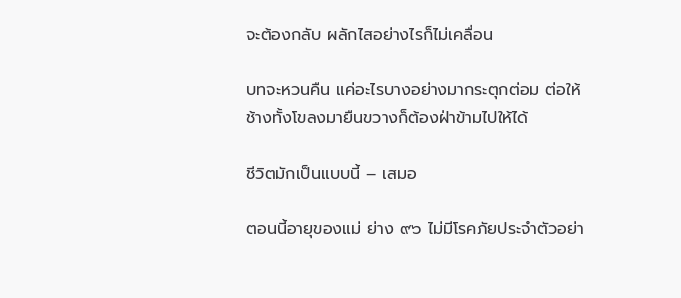จะต้องกลับ ผลักไสอย่างไรก็ไม่เคลื่อน

บทจะหวนคืน แค่อะไรบางอย่างมากระตุกต่อม ต่อให้ช้างทั้งโขลงมายืนขวางก็ต้องฝ่าข้ามไปให้ได้

ชีวิตมักเป็นแบบนี้ – เสมอ

ตอนนี้อายุของแม่ ย่าง ๙๖ ไม่มีโรคภัยประจำตัวอย่า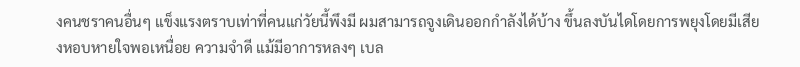งคนชราคนอื่นๆ แข็งแรงตราบเท่าที่คนแก่วัยนี้พึงมี ผมสามารถจูงเดินออกกำลังได้บ้าง ขึ้นลงบันไดโดยการพยุงโดยมีเสียงหอบหายใจพอเหนื่อย ความจำดี แม้มีอาการหลงๆ เบล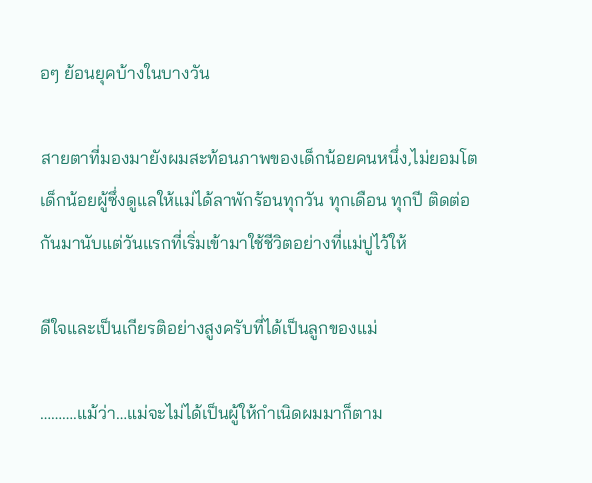อๆ ย้อนยุคบ้างในบางวัน

สายตาที่มองมายังผมสะท้อนภาพของเด็กน้อยคนหนึ่ง,ไม่ยอมโต เด็กน้อยผู้ซึ่งดูแลให้แม่ได้ลาพักร้อนทุกวัน ทุกเดือน ทุกปี ติดต่อกันมานับแต่วันแรกที่เริ่มเข้ามาใช้ชีวิตอย่างที่แม่ปูไว้ให้

ดีใจและเป็นเกียรติอย่างสูงครับที่ได้เป็นลูกของแม่

……….แม้ว่า…แม่จะไม่ได้เป็นผู้ให้กำเนิดผมมาก็ตาม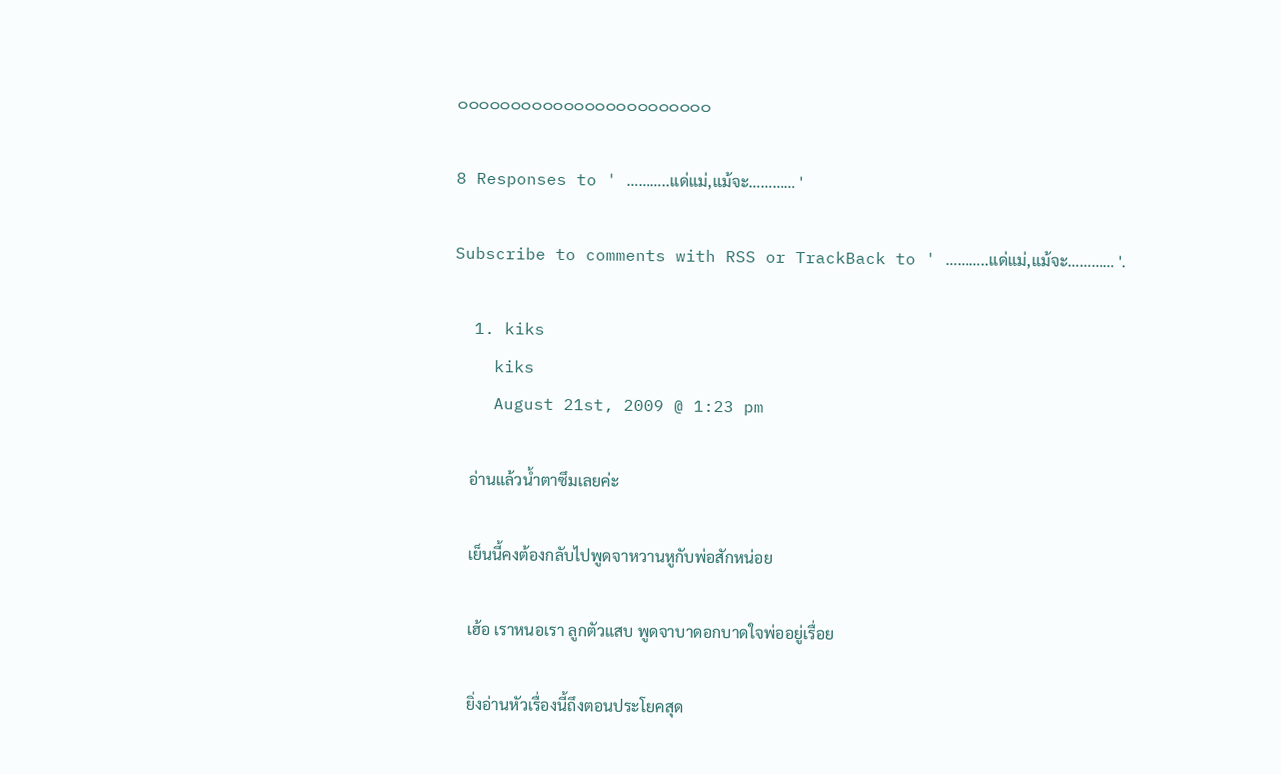๐๐๐๐๐๐๐๐๐๐๐๐๐๐๐๐๐๐๐๐๐๐๐๐

8 Responses to ' ………..แด่แม่,แม้จะ………… '

Subscribe to comments with RSS or TrackBack to ' ………..แด่แม่,แม้จะ………… '.

  1. kiks
    kiks
    August 21st, 2009 @ 1:23 pm

    อ่านแล้วน้ำตาซึมเลยค่ะ

    เย็นนี้คงต้องกลับไปพูดจาหวานหูกับพ่อสักหน่อย

    เฮ้อ เราหนอเรา ลูกตัวแสบ พูดจาบาดอกบาดใจพ่ออยู่เรื่อย

    ยิ่งอ่านหัวเรื่องนี้ถึงตอนประโยคสุด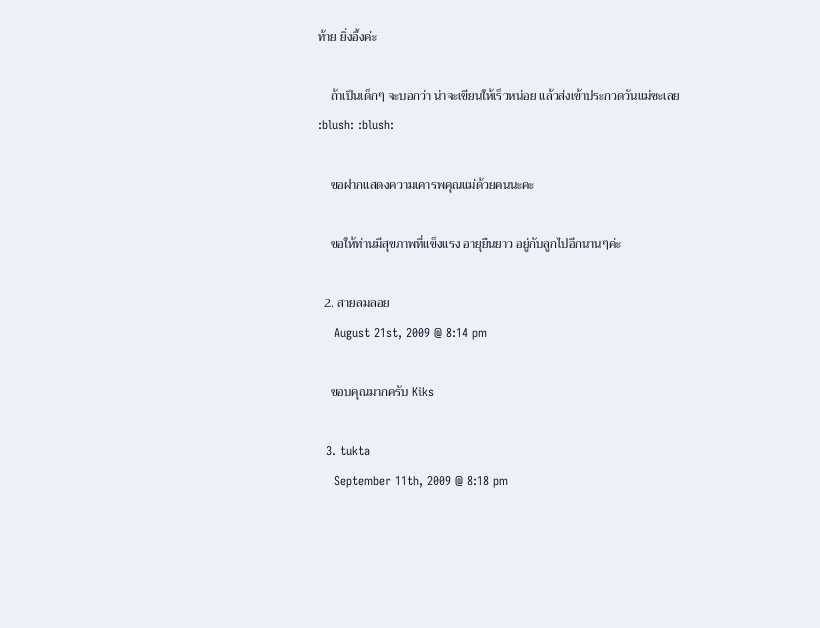ท้าย ยิ่งอึ้งค่ะ

    ถ้าเป็นเด็กๆ จะบอกว่า น่าจะเขียนให้เร็วหน่อย แล้วส่งเข้าประกวดวันแม่ซะเลย :blush: :blush:

    ขอฝากแสดงความเคารพคุณแม่ด้วยคนนะคะ

    ขอให้ท่านมีสุขภาพที่แข็งแรง อายุยืนยาว อยู่กับลูกไปอีกนานๆค่ะ

  2. สายลมลอย
    August 21st, 2009 @ 8:14 pm

    ขอบคุณมากครับ Kiks

  3. tukta
    September 11th, 2009 @ 8:18 pm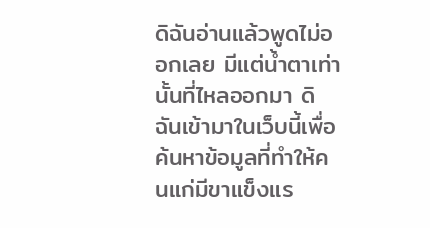ดิฉันอ่านแล้วพูดไม่ออกเลย มีแต่น้ำตาเท่านั้นที่ไหลออกมา ดิฉันเข้ามาในเว็บนี้เพื่อค้นหาข้อมูลที่ทำให้คนแก่มีขาแข็งแร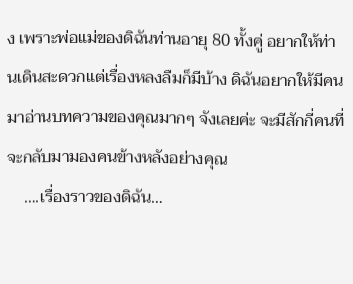ง เพราะพ่อแม่ของดิฉันท่านอายุ 80 ทั้งคู่ อยากให้ท่านเดินสะดวกแต่เรื่องหลงลืมก็มีบ้าง ดิฉันอยากให้มีคนมาอ่านบทความของคุณมากๆ จังเลยค่ะ จะมีสักกี่คนที่จะกลับมามองคนข้างหลังอย่างคุณ
    ….เรื่องราวของดิฉัน…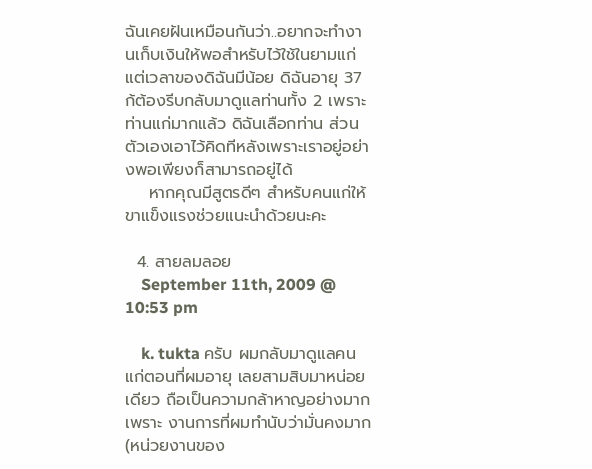ฉันเคยฝันเหมือนกันว่า..อยากจะทำงานเก็บเงินให้พอสำหรับไว้ใช้ในยามแก่ แต่เวลาของดิฉันมีน้อย ดิฉันอายุ 37 ก้ต้องรีบกลับมาดูแลท่านทั้ง 2 เพราะท่านแก่มากแล้ว ดิฉันเลือกท่าน ส่วนตัวเองเอาไว้คิดทีหลังเพราะเราอยู่อย่างพอเพียงก็สามารถอยู่ได้
    หากคุณมีสูตรดีๆ สำหรับคนแก่ให้ขาแข็งแรงช่วยแนะนำด้วยนะคะ

  4. สายลมลอย
    September 11th, 2009 @ 10:53 pm

    k. tukta ครับ ผมกลับมาดูแลคนแก่ตอนที่ผมอายุ เลยสามสิบมาหน่อยเดียว ถือเป็นความกล้าหาญอย่างมากเพราะ งานการที่ผมทำนับว่ามั่นคงมาก(หน่วยงานของ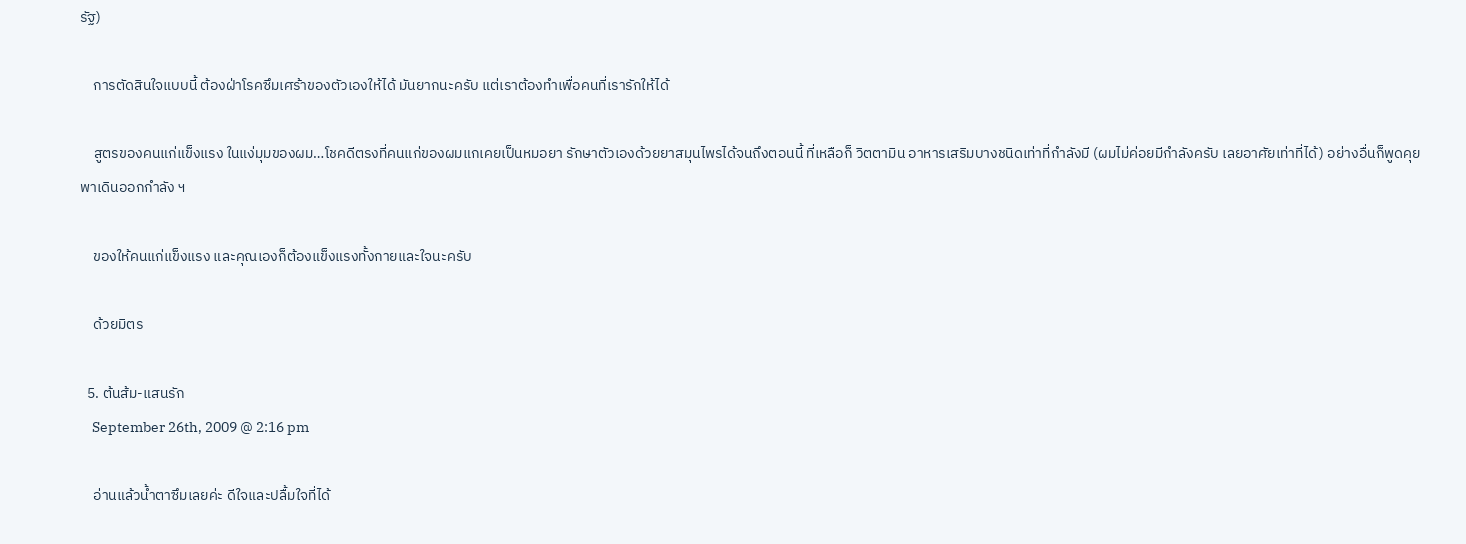รัฐ)

    การตัดสินใจแบบนี้ ต้องฝ่าโรคซึมเศร้าของตัวเองให้ได้ มันยากนะครับ แต่เราต้องทำเพื่อคนที่เรารักให้ได้

    สูตรของคนแก่แข็งแรง ในแง่มุมของผม…โชคดีตรงที่คนแก่ของผมแกเคยเป็นหมอยา รักษาตัวเองด้วยยาสมุนไพรได้จนถึงตอนนี้ ที่เหลือก็ วิตตามิน อาหารเสริมบางชนิดเท่าที่กำลังมี (ผมไม่ค่อยมีกำลังครับ เลยอาศัยเท่าที่ได้) อย่างอื่นก็พูดคุย พาเดินออกกำลัง ฯ

    ของให้คนแก่แข็งแรง และคุณเองก็ต้องแข็งแรงทั้งกายและใจนะครับ

    ด้วยมิตร

  5. ต้นส้ม-แสนรัก
    September 26th, 2009 @ 2:16 pm

    อ่านแล้วน้ำตาซึมเลยค่ะ ดีใจและปลื้มใจที่ได้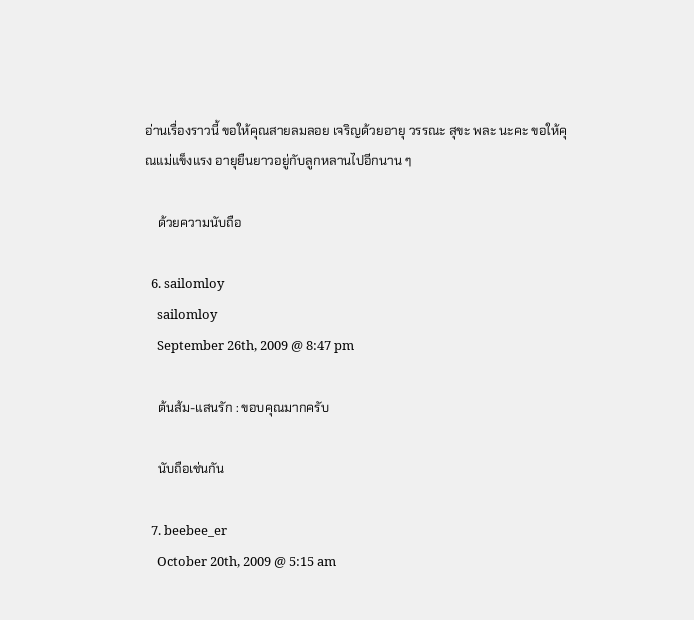อ่านเรื่องราวนี้ ขอให้คุณสายลมลอย เจริญด้วยอายุ วรรณะ สุขะ พละ นะคะ ขอให้คุณแม่แข็งแรง อายุยืนยาวอยู่กับลูกหลานไปอีกนาน ๆ

    ด้วยความนับถือ

  6. sailomloy
    sailomloy
    September 26th, 2009 @ 8:47 pm

    ต้นส้ม-แสนรัก : ขอบคุณมากครับ

    นับถือเช่นกัน

  7. beebee_er
    October 20th, 2009 @ 5:15 am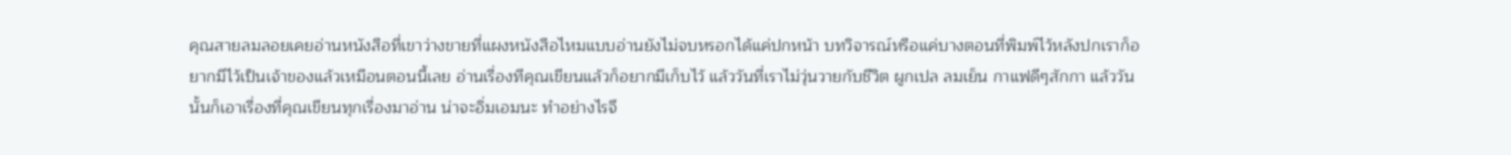คุณสายลมลอยเคยอ่านหนังสือที่เขาว่างขายที่แผงหนังสือไหมแบบอ่านยังไม่จบหรอกได้แค่ปกหน้า บทวิจารณ์หรือแค่บางตอนที่พิมพ์ไว้หลังปกเราก็อยากมีไว้เป็นเจ้าของแล้วเหมือนตอนนี้เลย อ่านเรื่องทีคุณเขียนแล้วก็อยากมีเก็บไว้ แล้ววันที่เราไม่วุ่นวายกับชีวิต ผูกเปล ลมเย็น กาแฟดีๆสักกา แล้ววันนั้นก็เอาเรื่องที่คุณเขียนทุกเรื่องมาอ่าน น่าจะอิ่มเอมนะ ทำอย่างไรจึ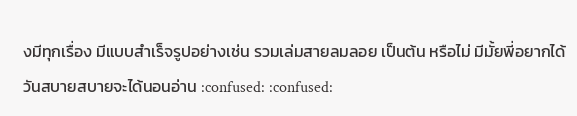งมีทุกเรื่อง มีแบบสำเร็จรูปอย่างเช่น รวมเล่มสายลมลอย เป็นต้น หรือไม่ มีมั้ยพี่อยากได้ วันสบายสบายจะได้นอนอ่าน :confused: :confused: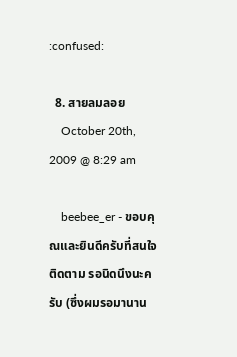:confused:

  8. สายลมลอย
    October 20th, 2009 @ 8:29 am

    beebee_er - ขอบคุณและยินดีครับที่สนใจติดตาม รอนิดนึงนะครับ (ซึ่งผมรอมานาน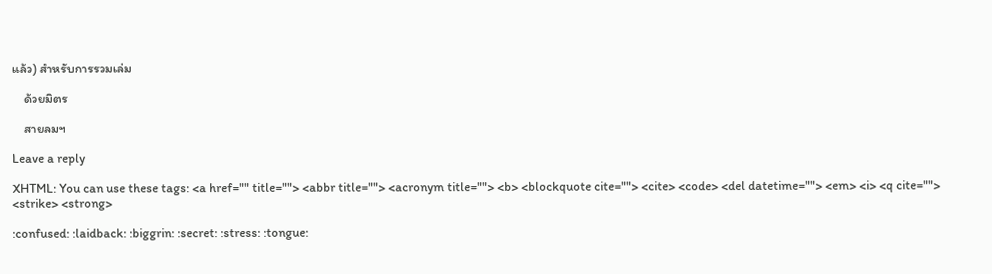แล้ว) สำหรับการรวมเล่ม

    ด้วยมิตร

    สายลมฯ

Leave a reply

XHTML: You can use these tags: <a href="" title=""> <abbr title=""> <acronym title=""> <b> <blockquote cite=""> <cite> <code> <del datetime=""> <em> <i> <q cite=""> <strike> <strong>

:confused: :laidback: :biggrin: :secret: :stress: :tongue: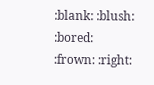:blank: :blush: :bored: :frown: :right: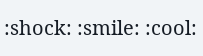:shock: :smile: :cool: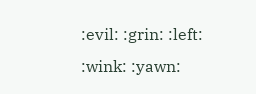:evil: :grin: :left: :wink: :yawn: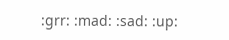:grr: :mad: :sad: :up: